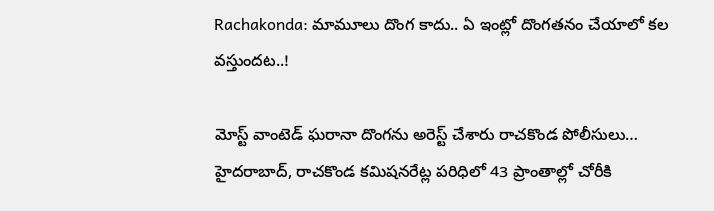Rachakonda: మామూలు దొంగ కాదు.. ఏ ఇంట్లో దొంగతనం చేయాలో కల వస్తుందట..!

మోస్ట్ వాంటెడ్ ఘరానా దొంగను అరెస్ట్ చేశారు రాచకొండ పోలీసులు… హైదరాబాద్, రాచకొండ కమిషనరేట్ల పరిధిలో 43 ప్రాంతాల్లో చోరీకి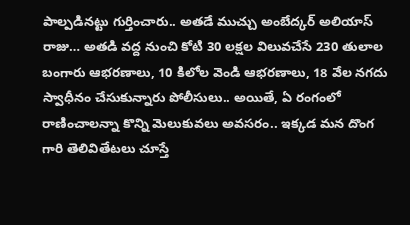పాల్పడినట్టు గుర్తించారు.. అతడే ముచ్చు అంబేద్కర్ అలియాస్ రాజు… అతడి వద్ద నుంచి కోటి 30 లక్షల విలువచేసే 230 తులాల బంగారు ఆభరణాలు, 10 కిలోల వెండి ఆభరణాలు, 18 వేల నగదు స్వాధీనం చేసుకున్నారు పోలీసులు.. అయితే, ఏ రంగంలో రాణించాలన్నా కొన్ని మెలుకువలు అవసరం.. ఇక్కడ మన దొంగ గారి తెలివితేటలు చూస్తే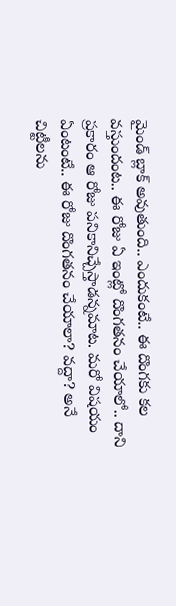మైండ్‌ బ్లాక్‌ అవుతుంది.. ఎందుకంటే.. ఈ దొంగకు కల వస్తుందంట.. ఈ రోజు ఏ ఇంట్లో దొంగతనం చేయాలో.. దాని ప్రకారం ఆ రోజు పనికానిచ్చేస్తాడన్నమాట. మరో విషయం ఏంటంటే.. ఈ రోజు దొంగతనం చేయాలా? వద్దా? అనే చిట్టీలను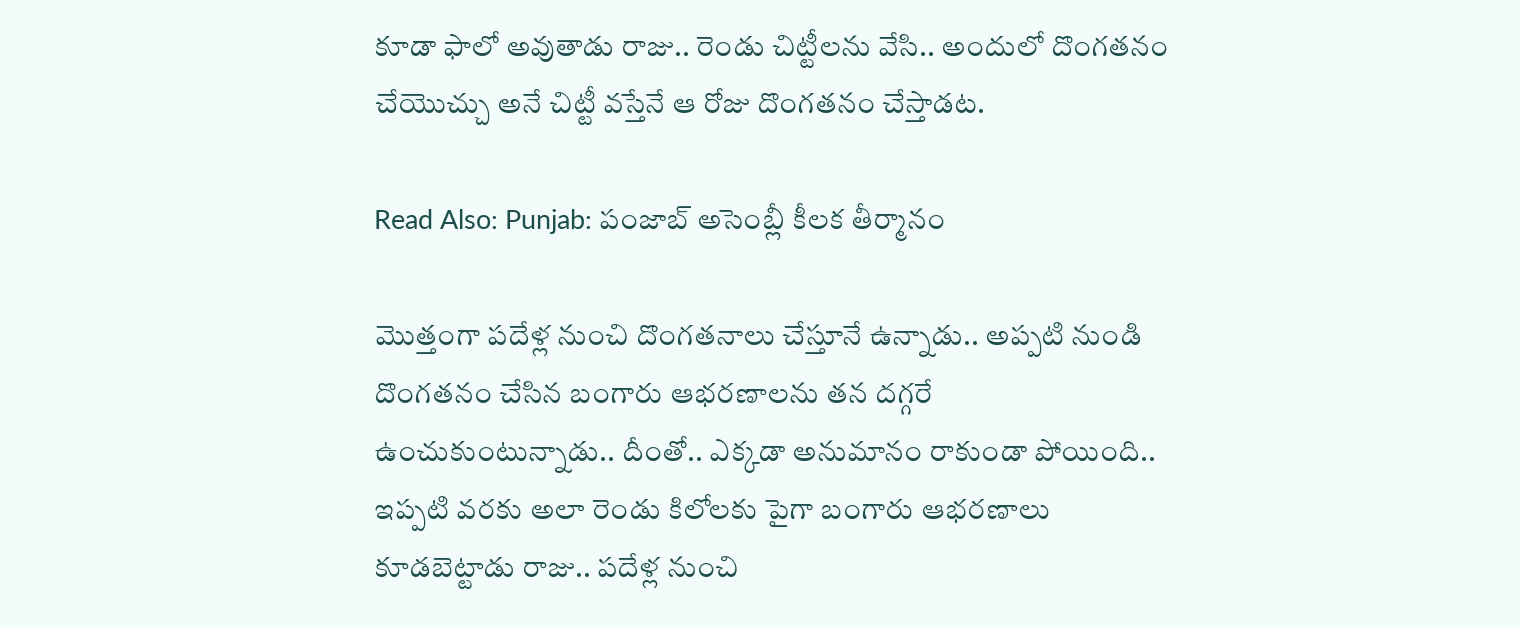కూడా ఫాలో అవుతాడు రాజు.. రెండు చిట్టీలను వేసి.. అందులో దొంగతనం చేయొచ్చు అనే చిట్టీ వస్తేనే ఆ రోజు దొంగతనం చేస్తాడట.

Read Also: Punjab: పంజాబ్‌ అసెంబ్లీ కీలక తీర్మానం

మొత్తంగా పదేళ్ల నుంచి దొంగతనాలు చేస్తూనే ఉన్నాడు.. అప్పటి నుండి దొంగతనం చేసిన బంగారు ఆభరణాలను తన దగ్గరే ఉంచుకుంటున్నాడు.. దీంతో.. ఎక్కడా అనుమానం రాకుండా పోయింది.. ఇప్పటి వరకు అలా రెండు కిలోలకు పైగా బంగారు ఆభరణాలు కూడబెట్టాడు రాజు.. పదేళ్ల నుంచి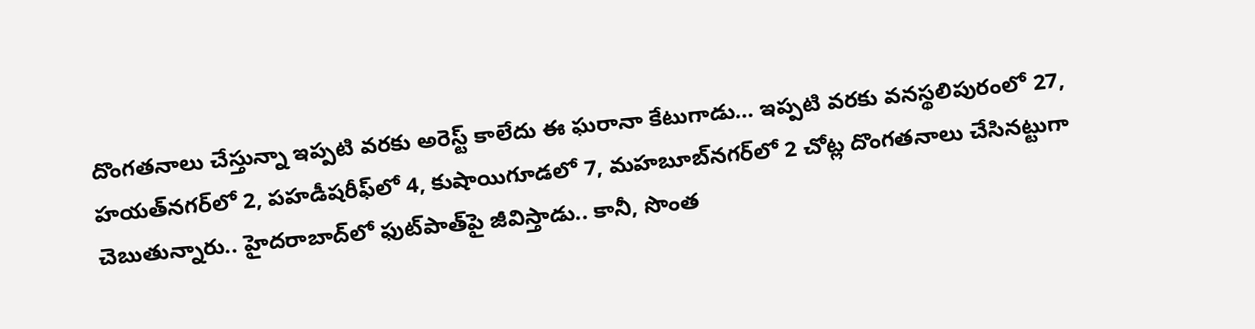దొంగతనాలు చేస్తున్నా ఇప్పటి వరకు అరెస్ట్‌ కాలేదు ఈ ఘరానా కేటుగాడు… ఇప్పటి వరకు వనస్థలిపురంలో 27, హయత్‌నగర్‌లో 2, పహడీషరీఫ్‌లో 4, కుషాయిగూడలో 7, మహబూబ్‌నగర్‌లో 2 చోట్ల దొంగతనాలు చేసినట్టుగా చెబుతున్నారు.. హైదరాబాద్‌లో ఫుట్‌పాత్‌పై జీవిస్తాడు.. కానీ, సొంత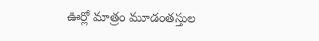ఊర్లో మాత్రం మూడంతస్తుల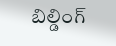బిల్డింగ్‌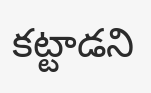కట్టాడని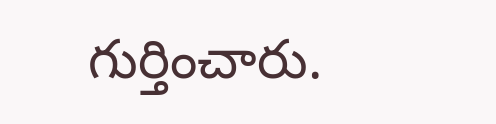గుర్తించారు.